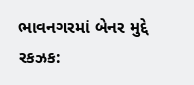ભાવનગરમાં બેનર મુદ્દે રકઝક: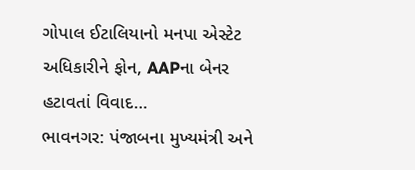ગોપાલ ઈટાલિયાનો મનપા એસ્ટેટ અધિકારીને ફોન, AAPના બેનર હટાવતાં વિવાદ…
ભાવનગર: પંજાબના મુખ્યમંત્રી અને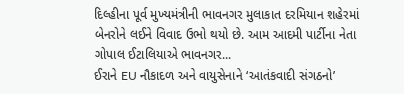દિલ્હીના પૂર્વ મુખ્યમંત્રીની ભાવનગર મુલાકાત દરમિયાન શહેરમાં બેનરોને લઈને વિવાદ ઉભો થયો છે. આમ આદમી પાર્ટીના નેતા ગોપાલ ઈટાલિયાએ ભાવનગર...
ઈરાને EU નૌકાદળ અને વાયુસેનાને ‘આતંકવાદી સંગઠનો’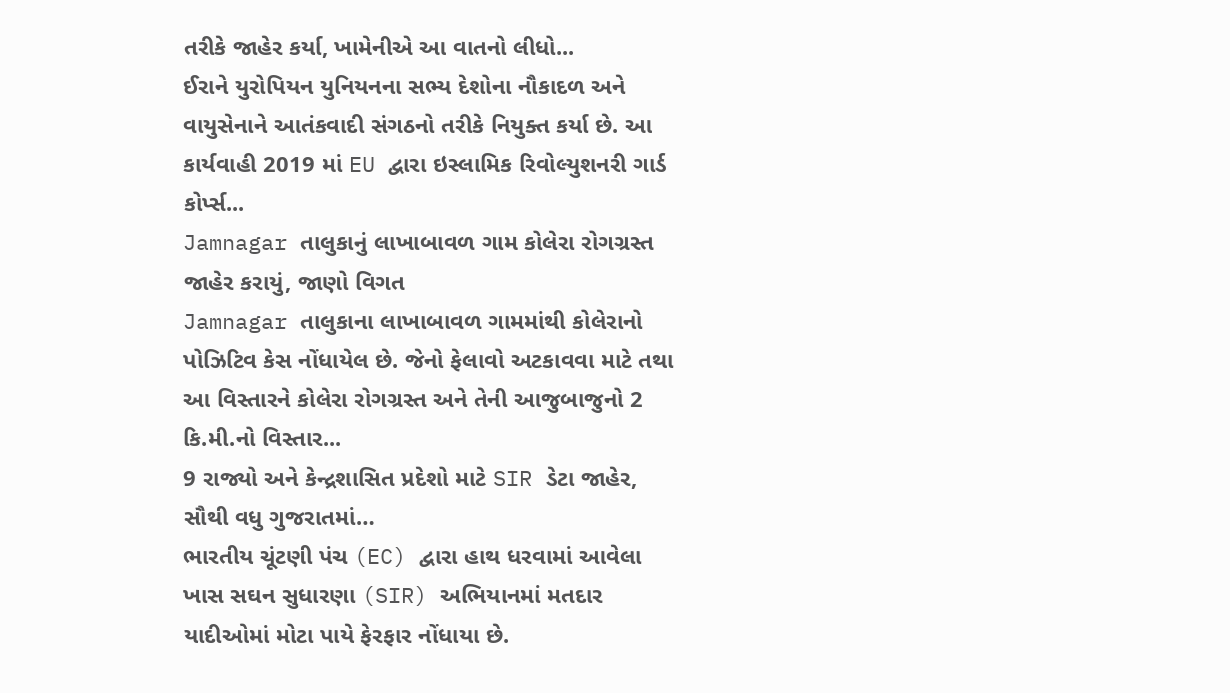તરીકે જાહેર કર્યા, ખામેનીએ આ વાતનો લીધો...
ઈરાને યુરોપિયન યુનિયનના સભ્ય દેશોના નૌકાદળ અને વાયુસેનાને આતંકવાદી સંગઠનો તરીકે નિયુક્ત કર્યા છે. આ કાર્યવાહી 2019 માં EU દ્વારા ઇસ્લામિક રિવોલ્યુશનરી ગાર્ડ કોર્પ્સ...
Jamnagar તાલુકાનું લાખાબાવળ ગામ કોલેરા રોગગ્રસ્ત જાહેર કરાયું, જાણો વિગત
Jamnagar તાલુકાના લાખાબાવળ ગામમાંથી કોલેરાનો પોઝિટિવ કેસ નોંધાયેલ છે. જેનો ફેલાવો અટકાવવા માટે તથા આ વિસ્તારને કોલેરા રોગગ્રસ્ત અને તેની આજુબાજુનો 2 કિ.મી.નો વિસ્તાર...
9 રાજ્યો અને કેન્દ્રશાસિત પ્રદેશો માટે SIR ડેટા જાહેર, સૌથી વધુ ગુજરાતમાં…
ભારતીય ચૂંટણી પંચ (EC) દ્વારા હાથ ધરવામાં આવેલા ખાસ સઘન સુધારણા (SIR) અભિયાનમાં મતદાર યાદીઓમાં મોટા પાયે ફેરફાર નોંધાયા છે.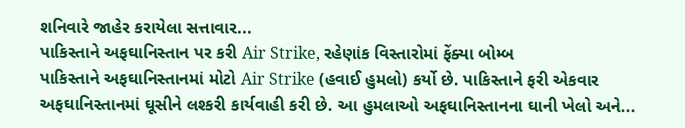શનિવારે જાહેર કરાયેલા સત્તાવાર...
પાકિસ્તાને અફઘાનિસ્તાન પર કરી Air Strike, રહેણાંક વિસ્તારોમાં ફેંક્યા બોમ્બ
પાકિસ્તાને અફઘાનિસ્તાનમાં મોટો Air Strike (હવાઈ હુમલો) કર્યો છે. પાકિસ્તાને ફરી એકવાર અફઘાનિસ્તાનમાં ઘૂસીને લશ્કરી કાર્યવાહી કરી છે. આ હુમલાઓ અફઘાનિસ્તાનના ઘાની ખેલો અને...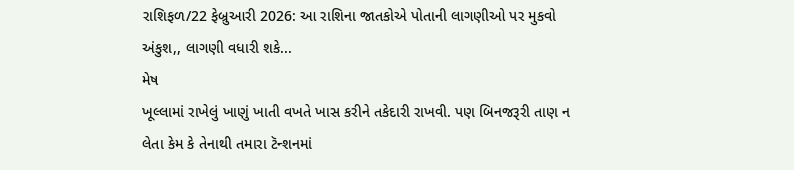રાશિફળ/22 ફેબ્રુઆરી 2026: આ રાશિના જાતકોએ પોતાની લાગણીઓ પર મુકવો અંકુશ,, લાગણી વધારી શકે...
મેષ
ખૂલ્લામાં રાખેલું ખાણું ખાતી વખતે ખાસ કરીને તકેદારી રાખવી. પણ બિનજરૂરી તાણ ન લેતા કેમ કે તેનાથી તમારા ટૅન્શનમાં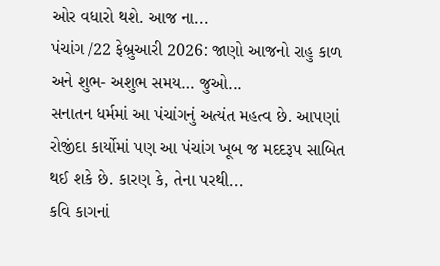ઓર વધારો થશે. આજ ના...
પંચાંગ /22 ફેબ્રુઆરી 2026: જાણો આજનો રાહુ કાળ અને શુભ- અશુભ સમય… જુઓ...
સનાતન ધર્મમાં આ પંચાંગનું અત્યંત મહત્વ છે. આપણાં રોજીંદા કાર્યોમાં પણ આ પંચાંગ ખૂબ જ મદદરૂપ સાબિત થઈ શકે છે. કારણ કે, તેના પરથી...
કવિ કાગનાં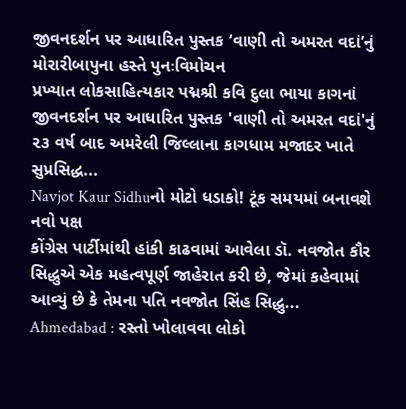જીવનદર્શન પર આધારિત પુસ્તક ‘વાણી તો અમરત વદાં’નું મોરારીબાપુના હસ્તે પુનઃવિમોચન
પ્રખ્યાત લોકસાહિત્યકાર પદ્મશ્રી કવિ દુલા ભાયા કાગનાં જીવનદર્શન પર આધારિત પુસ્તક 'વાણી તો અમરત વદાં'નું ૨૩ વર્ષ બાદ અમરેલી જિલ્લાના કાગધામ મજાદર ખાતે સુપ્રસિદ્ધ...
Navjot Kaur Sidhuનો મોટો ધડાકો! ટૂંક સમયમાં બનાવશે નવો પક્ષ
કોંગ્રેસ પાર્ટીમાંથી હાંકી કાઢવામાં આવેલા ડૉ. નવજોત કૌર સિદ્ધુએ એક મહત્વપૂર્ણ જાહેરાત કરી છે, જેમાં કહેવામાં આવ્યું છે કે તેમના પતિ નવજોત સિંહ સિદ્ધુ...
Ahmedabad : રસ્તો ખોલાવવા લોકો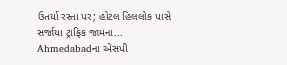ઉતર્યા રસ્તા પર; હોટલ હિલલોક પાસે સર્જાયા ટ્રાફિક જામના...
Ahmedabadના એસપી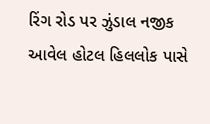રિંગ રોડ પર ઝુંડાલ નજીક આવેલ હોટલ હિલલોક પાસે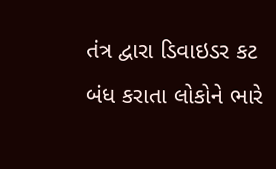તંત્ર દ્વારા ડિવાઇડર કટ બંધ કરાતા લોકોને ભારે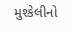મુશ્કેલીનો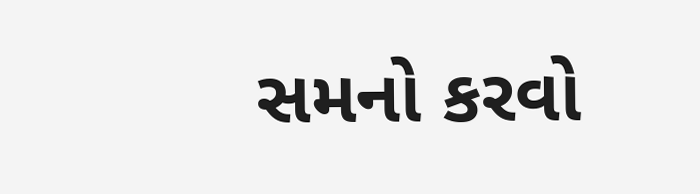સમનો કરવો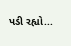પડી રહ્યો...